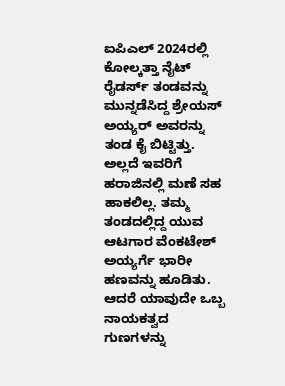ಐಪಿಎಲ್ 2024ರಲ್ಲಿ ಕೋಲ್ಕತ್ತಾ ನೈಟ್ ರೈಡರ್ಸ್ ತಂಡವನ್ನು ಮುನ್ನಡೆಸಿದ್ದ ಶ್ರೇಯಸ್ ಅಯ್ಯರ್ ಅವರನ್ನು ತಂಡ ಕೈ ಬಿಟ್ಟಿತ್ತು. ಅಲ್ಲದೆ ಇವರಿಗೆ ಹರಾಜಿನಲ್ಲಿ ಮಣೆ ಸಹ ಹಾಕಲಿಲ್ಲ. ತಮ್ಮ ತಂಡದಲ್ಲಿದ್ದ ಯುವ ಆಟಗಾರ ವೆಂಕಟೇಶ್ ಅಯ್ಯರ್ಗೆ ಭಾರೀ ಹಣವನ್ನು ಹೂಡಿತು. ಆದರೆ ಯಾವುದೇ ಒಬ್ಬ ನಾಯಕತ್ವದ ಗುಣಗಳನ್ನು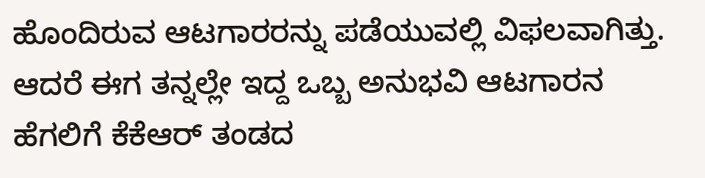ಹೊಂದಿರುವ ಆಟಗಾರರನ್ನು ಪಡೆಯುವಲ್ಲಿ ವಿಫಲವಾಗಿತ್ತು. ಆದರೆ ಈಗ ತನ್ನಲ್ಲೇ ಇದ್ದ ಒಬ್ಬ ಅನುಭವಿ ಆಟಗಾರನ ಹೆಗಲಿಗೆ ಕೆಕೆಆರ್ ತಂಡದ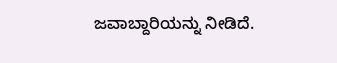ಜವಾಬ್ದಾರಿಯನ್ನು ನೀಡಿದೆ.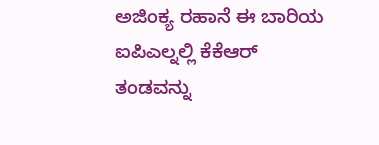ಅಜಿಂಕ್ಯ ರಹಾನೆ ಈ ಬಾರಿಯ ಐಪಿಎಲ್ನಲ್ಲಿ ಕೆಕೆಆರ್ ತಂಡವನ್ನು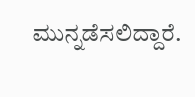ಮುನ್ನಡೆಸಲಿದ್ದಾರೆ.